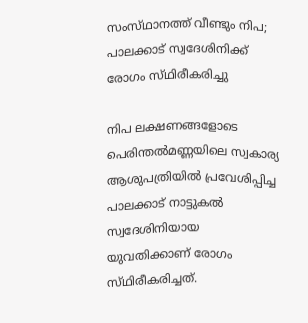സംസ്‌ഥാനത്ത്‌ വീണ്ടും നിപ; പാലക്കാട് സ്വദേശിനിക്ക് രോഗം സ്‌ഥിരീകരിച്ചു

നിപ ലക്ഷണങ്ങളോടെ പെരിന്തൽമണ്ണയിലെ സ്വകാര്യ ആശുപത്രിയിൽ പ്രവേശിപ്പിച്ച പാലക്കാട് നാട്ടുകൽ സ്വദേശിനിയായ യുവതിക്കാണ് രോഗം സ്‌ഥിരീകരിച്ചത്‌.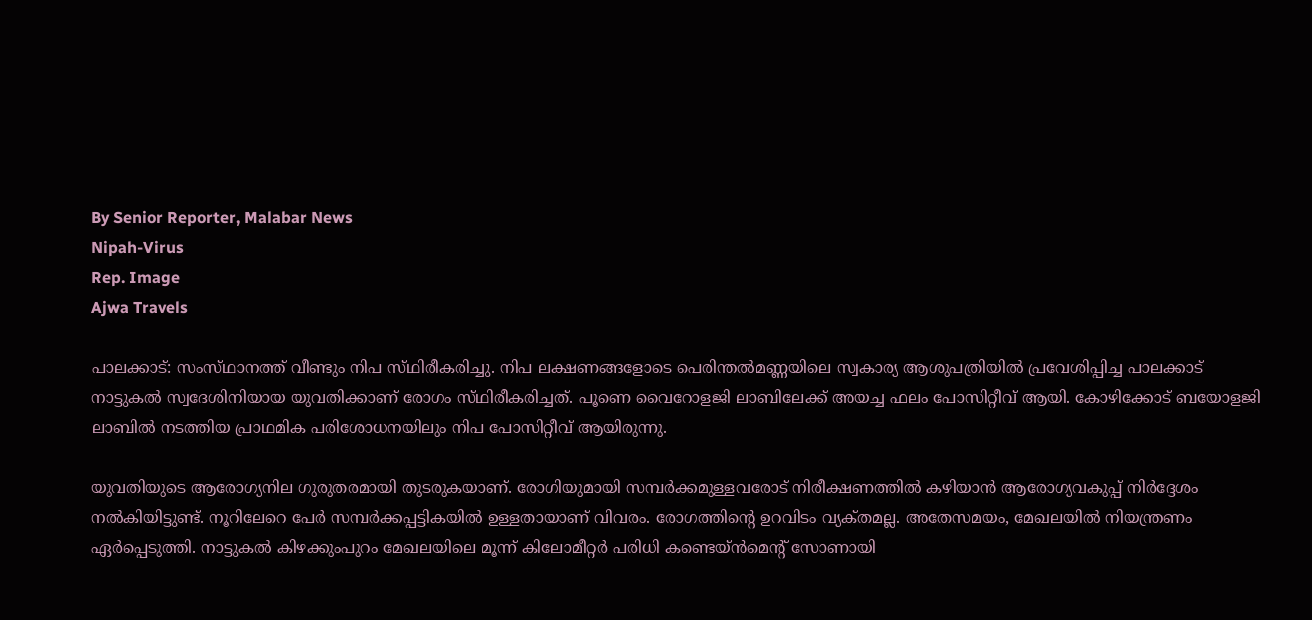By Senior Reporter, Malabar News
Nipah-Virus
Rep. Image
Ajwa Travels

പാലക്കാട്: സംസ്‌ഥാനത്ത്‌ വീണ്ടും നിപ സ്‌ഥിരീകരിച്ചു. നിപ ലക്ഷണങ്ങളോടെ പെരിന്തൽമണ്ണയിലെ സ്വകാര്യ ആശുപത്രിയിൽ പ്രവേശിപ്പിച്ച പാലക്കാട് നാട്ടുകൽ സ്വദേശിനിയായ യുവതിക്കാണ് രോഗം സ്‌ഥിരീകരിച്ചത്‌. പൂണെ വൈറോളജി ലാബിലേക്ക് അയച്ച ഫലം പോസിറ്റീവ് ആയി. കോഴിക്കോട് ബയോളജി ലാബിൽ നടത്തിയ പ്രാഥമിക പരിശോധനയിലും നിപ പോസിറ്റീവ് ആയിരുന്നു.

യുവതിയുടെ ആരോഗ്യനില ഗുരുതരമായി തുടരുകയാണ്. രോഗിയുമായി സമ്പർക്കമുള്ളവരോട് നിരീക്ഷണത്തിൽ കഴിയാൻ ആരോഗ്യവകുപ്പ് നിർദ്ദേശം നൽകിയിട്ടുണ്ട്. നൂറിലേറെ പേർ സമ്പർക്കപ്പട്ടികയിൽ ഉള്ളതായാണ് വിവരം. രോഗത്തിന്റെ ഉറവിടം വ്യക്‌തമല്ല. അതേസമയം, മേഖലയിൽ നിയന്ത്രണം ഏർപ്പെടുത്തി. നാട്ടുകൽ കിഴക്കുംപുറം മേഖലയിലെ മൂന്ന് കിലോമീറ്റർ പരിധി കണ്ടെയ്‌ൻമെന്റ് സോണായി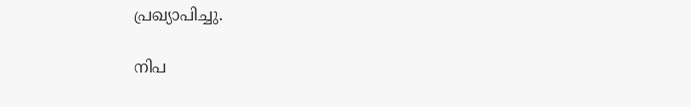പ്രഖ്യാപിച്ചു.

നിപ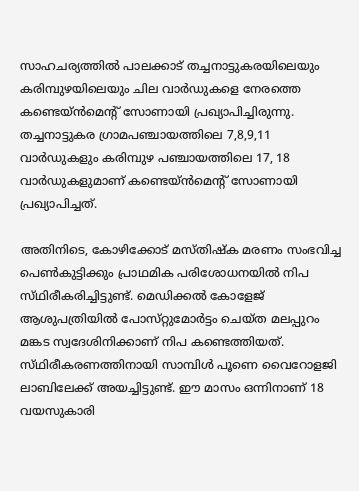സാഹചര്യത്തിൽ പാലക്കാട് തച്ചനാട്ടുകരയിലെയും കരിമ്പുഴയിലെയും ചില വാർഡുകളെ നേരത്തെ കണ്ടെയ്‌ൻമെന്റ് സോണായി പ്രഖ്യാപിച്ചിരുന്നു. തച്ചനാട്ടുകര ഗ്രാമപഞ്ചായത്തിലെ 7,8,9,11 വാർഡുകളും കരിമ്പുഴ പഞ്ചായത്തിലെ 17, 18 വാർഡുകളുമാണ് കണ്ടെയ്‌ൻമെന്റ് സോണായി പ്രഖ്യാപിച്ചത്.

അതിനിടെ, കോഴിക്കോട് മസ്‌തിഷ്‌ക മരണം സംഭവിച്ച പെൺകുട്ടിക്കും പ്രാഥമിക പരിശോധനയിൽ നിപ സ്‌ഥിരീകരിച്ചിട്ടുണ്ട്. മെഡിക്കൽ കോളേജ് ആശുപത്രിയിൽ പോസ്‌റ്റുമോർട്ടം ചെയ്‌ത മലപ്പുറം മങ്കട സ്വദേശിനിക്കാണ് നിപ കണ്ടെത്തിയത്. സ്‌ഥിരീകരണത്തിനായി സാമ്പിൾ പൂണെ വൈറോളജി ലാബിലേക്ക് അയച്ചിട്ടുണ്ട്. ഈ മാസം ഒന്നിനാണ് 18 വയസുകാരി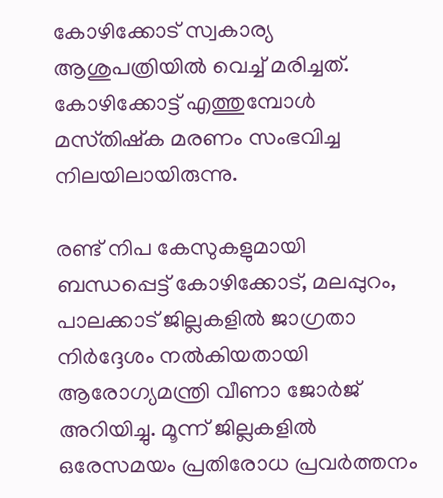കോഴിക്കോട് സ്വകാര്യ ആശുപത്രിയിൽ വെച്ച് മരിച്ചത്. കോഴിക്കോട്ട് എത്തുമ്പോൾ മസ്‌തിഷ്‌ക മരണം സംഭവിച്ച നിലയിലായിരുന്നു.

രണ്ട് നിപ കേസുകളുമായി ബന്ധപ്പെട്ട് കോഴിക്കോട്, മലപ്പുറം, പാലക്കാട് ജില്ലകളിൽ ജാഗ്രതാ നിർദ്ദേശം നൽകിയതായി ആരോഗ്യമന്ത്രി വീണാ ജോർജ് അറിയിച്ചു. മൂന്ന് ജില്ലകളിൽ ഒരേസമയം പ്രതിരോധ പ്രവർത്തനം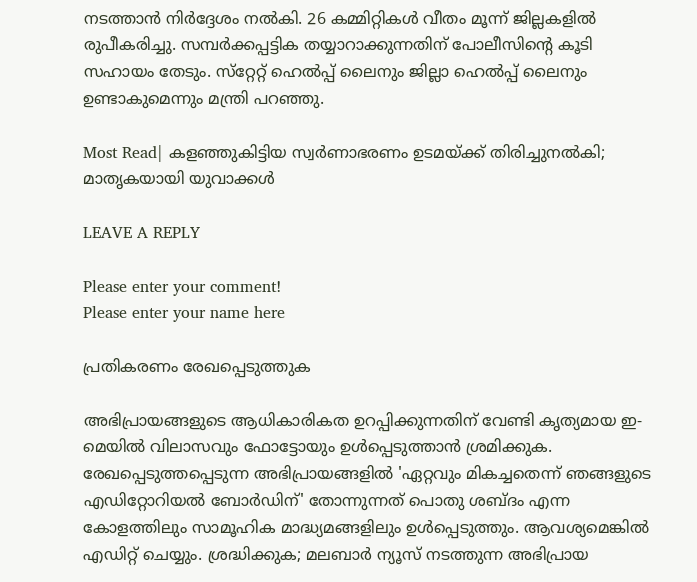നടത്താൻ നിർദ്ദേശം നൽകി. 26 കമ്മിറ്റികൾ വീതം മൂന്ന് ജില്ലകളിൽ രുപീകരിച്ചു. സമ്പർക്കപ്പട്ടിക തയ്യാറാക്കുന്നതിന് പോലീസിന്റെ കൂടി സഹായം തേടും. സ്‌റ്റേറ്റ് ഹെൽപ്പ് ലൈനും ജില്ലാ ഹെൽപ്പ് ലൈനും ഉണ്ടാകുമെന്നും മന്ത്രി പറഞ്ഞു.

Most Read| കളഞ്ഞുകിട്ടിയ സ്വർണാഭരണം ഉടമയ്‌ക്ക്‌ തിരിച്ചുനൽകി; മാതൃകയായി യുവാക്കൾ

LEAVE A REPLY

Please enter your comment!
Please enter your name here

പ്രതികരണം രേഖപ്പെടുത്തുക

അഭിപ്രായങ്ങളുടെ ആധികാരികത ഉറപ്പിക്കുന്നതിന് വേണ്ടി കൃത്യമായ ഇ-മെയിൽ വിലാസവും ഫോട്ടോയും ഉൾപ്പെടുത്താൻ ശ്രമിക്കുക. രേഖപ്പെടുത്തപ്പെടുന്ന അഭിപ്രായങ്ങളിൽ 'ഏറ്റവും മികച്ചതെന്ന് ഞങ്ങളുടെ എഡിറ്റോറിയൽ ബോർഡിന്' തോന്നുന്നത് പൊതു ശബ്‌ദം എന്ന കോളത്തിലും സാമൂഹിക മാദ്ധ്യമങ്ങളിലും ഉൾപ്പെടുത്തും. ആവശ്യമെങ്കിൽ എഡിറ്റ് ചെയ്യും. ശ്രദ്ധിക്കുക; മലബാർ ന്യൂസ് നടത്തുന്ന അഭിപ്രായ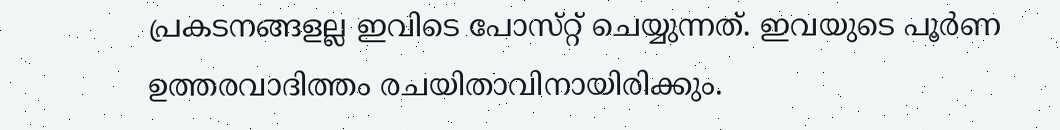പ്രകടനങ്ങളല്ല ഇവിടെ പോസ്‌റ്റ് ചെയ്യുന്നത്. ഇവയുടെ പൂർണ ഉത്തരവാദിത്തം രചയിതാവിനായിരിക്കും.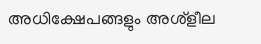അധിക്ഷേപങ്ങളും അശ്‌ളീല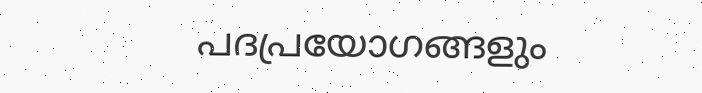പദപ്രയോഗങ്ങളും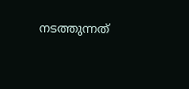നടത്തുന്നത്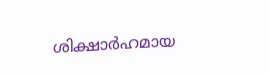ശിക്ഷാർഹമായ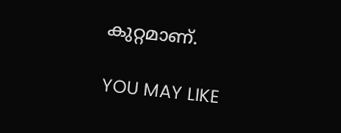കുറ്റമാണ്.

YOU MAY LIKE